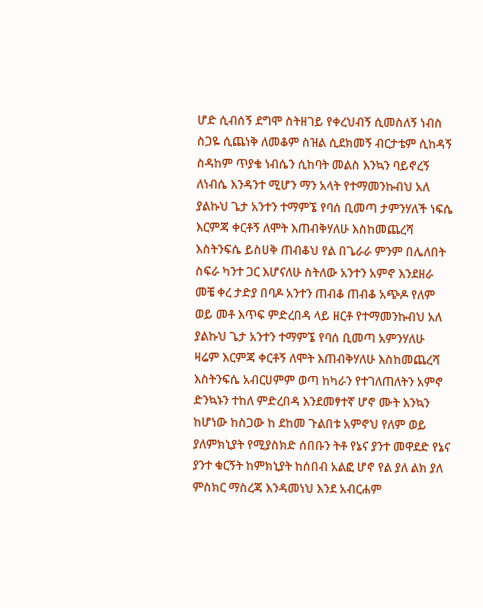ሆድ ሲብሰኝ ደግሞ ስትዘገይ የቀረህብኝ ሲመስለኝ ነብስ ስጋዬ ሲጨነቅ ለመቆም ስዝል ሲደክመኝ ብርታቴም ሲከዳኝ ስዳከም ጥያቄ ነብሴን ሲከባት መልስ እንኳን ባይኖረኝ ለነብሴ እንዳንተ ሚሆን ማን አላት የተማመንኩብህ አለ ያልኩህ ጌታ አንተን ተማምኜ የባሰ ቢመጣ ታምንሃለች ነፍሴ እርምጃ ቀርቶኝ ለሞት እጠብቅሃለሁ እስከመጨረሻ እስትንፍሴ ይስሀቅ ጠብቆህ የል በጌራራ ምንም በሌለበት ስፍራ ካንተ ጋር እሆናለሁ ስትለው አንተን አምኖ እንደዘራ መቼ ቀረ ታድያ በባዶ አንተን ጠብቆ ጠብቆ አጭዶ የለም ወይ መቶ እጥፍ ምድረበዳ ላይ ዘርቶ የተማመንኩብህ አለ ያልኩህ ጌታ አንተን ተማምኜ የባሰ ቢመጣ አምንሃለሁ ዛሬም እርምጃ ቀርቶኝ ለሞት እጠብቅሃለሁ እስከመጨረሻ እስትንፍሴ አብርሀምም ወጣ ከካራን የተገለጠለትን አምኖ ድንኳኑን ተከለ ምድረበዳ እንደመፃተኛ ሆኖ ሙት እንኳን ከሆነው ከስጋው ከ ደከመ ጉልበቱ አምኖህ የለም ወይ ያለምክኒያት የሚያስክድ ሰበቡን ትቶ የኔና ያንተ መዋደድ የኔና ያንተ ቁርኝት ከምክኒያት ከሰበብ አልፎ ሆኖ የል ያለ ልክ ያለ ምስክር ማስረጃ እንዳመነህ እንደ አብርሐም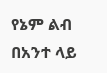የኔም ልብ በአንተ ላይ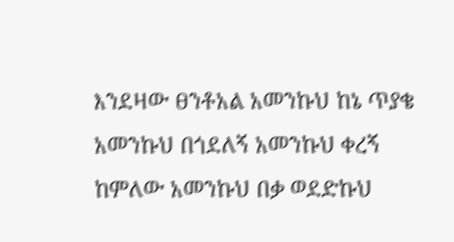እንደዛው ፀንቶአል አመንኩህ ከኔ ጥያቄ አመንኩህ በጎደለኝ አመንኩህ ቀረኝ ከምለው አመንኩህ በቃ ወደድኩህ